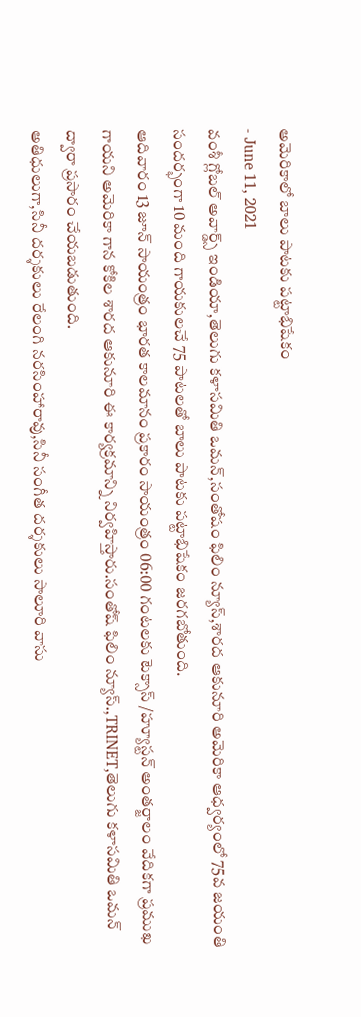అమెరికాలో బాలు పాటకు పట్టాభిషేకం
- June 11, 2021
వంశీ గ్లోబల్ అవార్డ్స్ ఇండియా,తెలుగు కళాసమితి ఒమన్,సంతోషం ఫిలిం న్యూస్,శారద ఆకునూరి అమెరికా ఆధ్వర్యంలో 75వ జయంతి సందర్భంగా 10 మంది గాయకులచే 75 పాటలతో బాలు పాటకు పట్టాభిషేకం జరగబోతుంది.
ఆదివారం 13 జూన్ సాయంత్రం భారత కాలమానం ప్రకారం సాయంత్రం 06:00 గంటలకు టెక్సాస్ /హ్యూస్టన్ అంతర్జాలం వేదికగా ప్రముఖ గాయని అమెరికా గాన కోకిల శారద ఆకునూరి ఈ కార్యక్రమాన్ని నిర్వహిస్తారు.సంతోష్ ఫిలిం న్యూస్.,TRINET,తెలుగు కళాసమితి ఒమన్ ద్వారా ప్రసారం చేయబడుతుంది.
అతిధులుగా,సినీ దర్శకులు రేలంగి నరసింహారావు,సినీ సంగీత దర్శకులు సాలూరి వాసు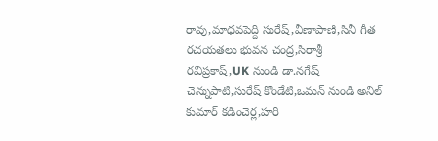రావు,మాధవపెద్ది సురేష్,వీణాపాణి,సినీ గీత రచయతలు భువన చంద్ర,సిరాశ్రీ
రవిప్రకాష్,UK నుండి డా.నగేష్ చెన్నుపాటి,సురేష్ కొండేటి,ఒమన్ నుండి అనిల్ కుమార్ కడించెర్ల,హరి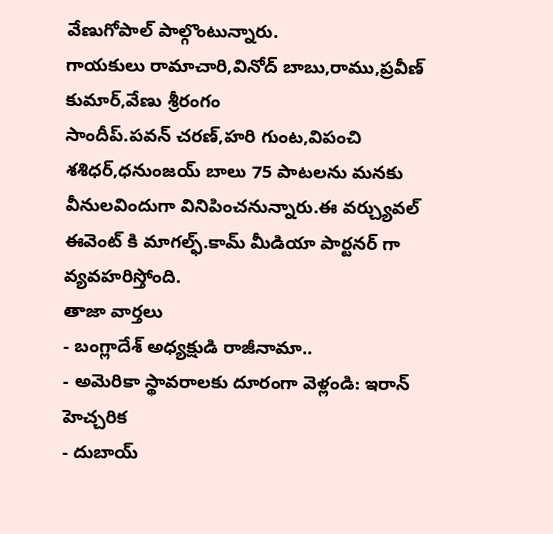వేణుగోపాల్ పాల్గొంటున్నారు.
గాయకులు రామాచారి,వినోద్ బాబు,రాము,ప్రవీణ్ కుమార్,వేణు శ్రీరంగం
సాందీప్.పవన్ చరణ్,హరి గుంట,విపంచి శశిధర్,ధనుంజయ్ బాలు 75 పాటలను మనకు వీనులవిందుగా వినిపించనున్నారు.ఈ వర్చ్యువల్ ఈవెంట్ కి మాగల్ఫ్.కామ్ మీడియా పార్టనర్ గా వ్యవహరిస్తోంది.
తాజా వార్తలు
- బంగ్లాదేశ్ అధ్యక్షుడి రాజీనామా..
- అమెరికా స్థావరాలకు దూరంగా వెళ్లండి: ఇరాన్ హెచ్చరిక
- దుబాయ్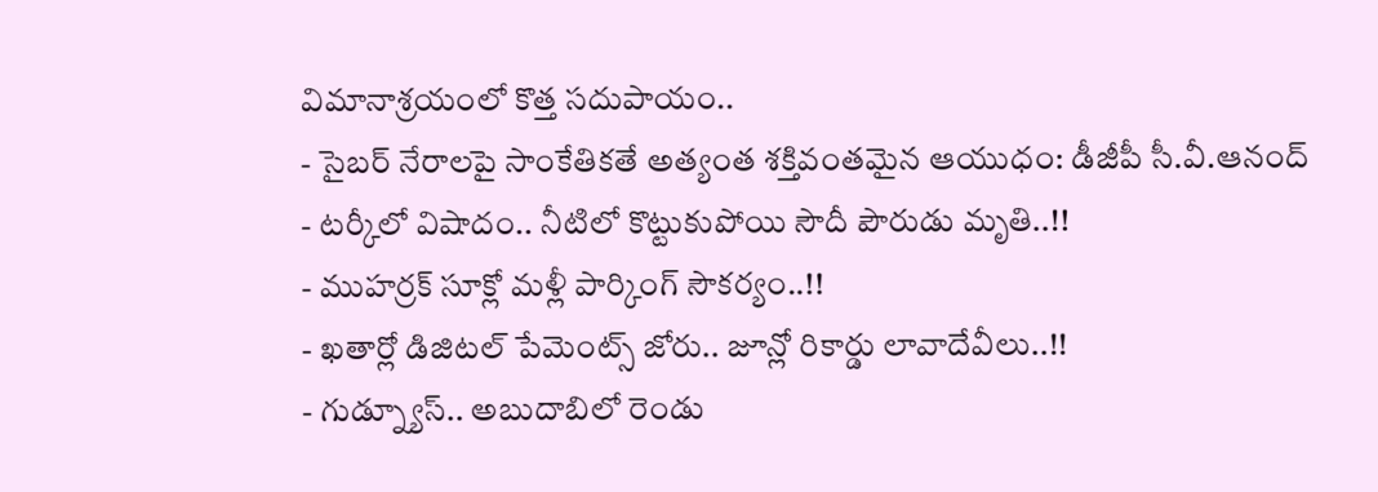విమానాశ్రయంలో కొత్త సదుపాయం..
- సైబర్ నేరాలపై సాంకేతికతే అత్యంత శక్తివంతమైన ఆయుధం: డీజీపీ సీ.వీ.ఆనంద్
- టర్కీలో విషాదం.. నీటిలో కొట్టుకుపోయి సౌదీ పౌరుడు మృతి..!!
- ముహర్రక్ సూక్లో మళ్లీ పార్కింగ్ సౌకర్యం..!!
- ఖతార్లో డిజిటల్ పేమెంట్స్ జోరు.. జూన్లో రికార్డు లావాదేవీలు..!!
- గుడ్న్యూస్.. అబుదాబిలో రెండు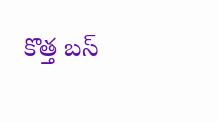కొత్త బస్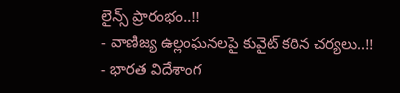లైన్స్ ప్రారంభం..!!
- వాణిజ్య ఉల్లంఘనలపై కువైట్ కఠిన చర్యలు..!!
- భారత విదేశాంగ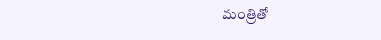మంత్రితో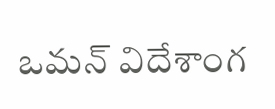ఒమన్ విదేశాంగ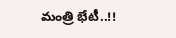మంత్రి భేటీ..!!